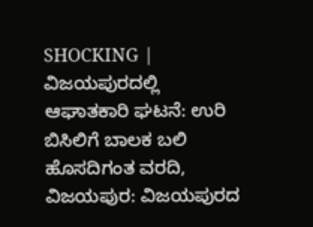SHOCKING | ವಿಜಯಪುರದಲ್ಲಿ ಆಘಾತಕಾರಿ ಘಟನೆ: ಉರಿ ಬಿಸಿಲಿಗೆ ಬಾಲಕ ಬಲಿ
ಹೊಸದಿಗಂತ ವರದಿ, ವಿಜಯಪುರ: ವಿಜಯಪುರದ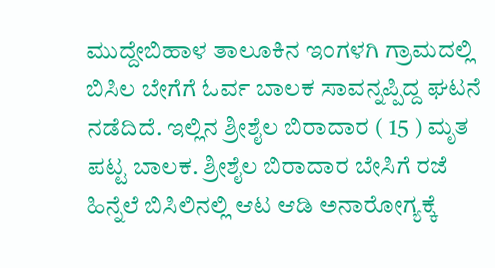ಮುದ್ದೇಬಿಹಾಳ ತಾಲೂಕಿನ ಇಂಗಳಗಿ ಗ್ರಾಮದಲ್ಲಿ ಬಿಸಿಲ ಬೇಗೆಗೆ ಓರ್ವ ಬಾಲಕ ಸಾವನ್ನಪ್ಪಿದ್ದ ಘಟನೆ ನಡೆದಿದೆ. ಇಲ್ಲಿನ ಶ್ರೀಶೈಲ ಬಿರಾದಾರ ( 15 ) ಮೃತ ಪಟ್ಟ ಬಾಲಕ. ಶ್ರೀಶೈಲ ಬಿರಾದಾರ ಬೇಸಿಗೆ ರಜೆ ಹಿನ್ನೆಲೆ ಬಿಸಿಲಿನಲ್ಲಿ ಆಟ ಆಡಿ ಅನಾರೋಗ್ಯಕ್ಕೆ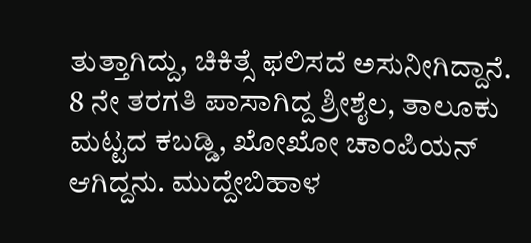ತುತ್ತಾಗಿದ್ದು, ಚಿಕಿತ್ಸೆ ಫಲಿಸದೆ ಅಸುನೀಗಿದ್ದಾನೆ. 8 ನೇ ತರಗತಿ ಪಾಸಾಗಿದ್ದ ಶ್ರೀಶೈಲ, ತಾಲೂಕು ಮಟ್ಟದ ಕಬಡ್ಡಿ, ಖೋಖೋ ಚಾಂಪಿಯನ್ ಆಗಿದ್ದನು. ಮುದ್ದೇಬಿಹಾಳ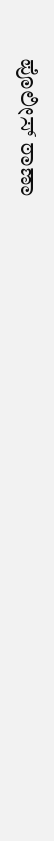ಪೊಲೀಸ್ ಠಾಣಾ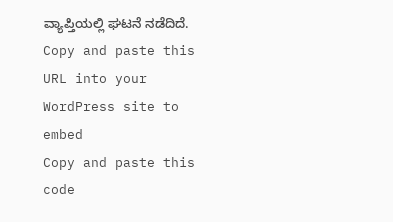ವ್ಯಾಪ್ತಿಯಲ್ಲಿ ಘಟನೆ ನಡೆದಿದೆ.
Copy and paste this URL into your WordPress site to embed
Copy and paste this code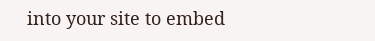into your site to embed